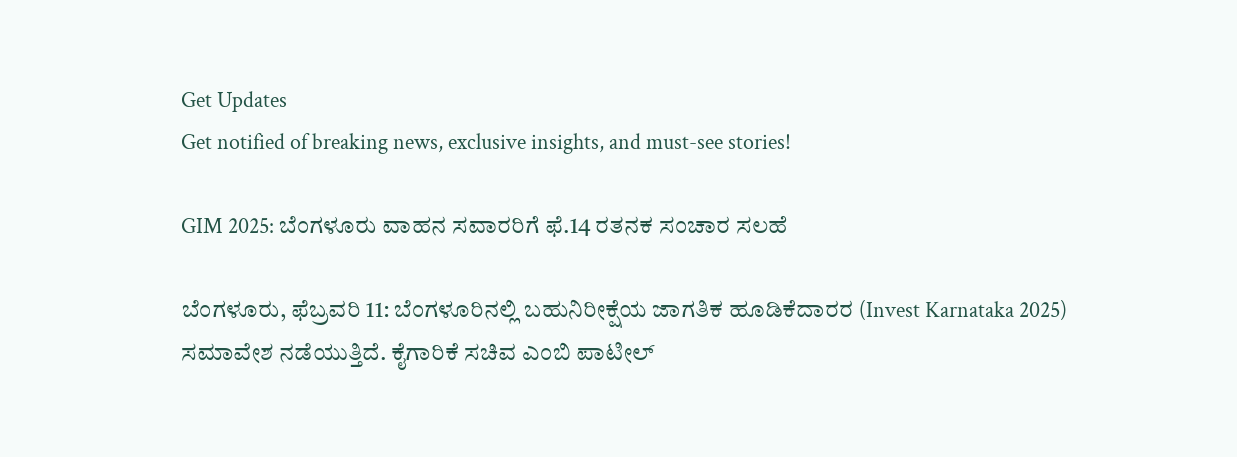Get Updates
Get notified of breaking news, exclusive insights, and must-see stories!

GIM 2025: ಬೆಂಗಳೂರು ವಾಹನ ಸವಾರರಿಗೆ ಫೆ.14 ರತನಕ ಸಂಚಾರ ಸಲಹೆ

ಬೆಂಗಳೂರು, ಫೆಬ್ರವರಿ 11: ಬೆಂಗಳೂರಿನಲ್ಲಿ ಬಹುನಿರೀಕ್ಷೆಯ ಜಾಗತಿಕ ಹೂಡಿಕೆದಾರರ (Invest Karnataka 2025) ಸಮಾವೇಶ ನಡೆಯುತ್ತಿದೆ. ಕೈಗಾರಿಕೆ ಸಚಿವ ಎಂಬಿ ಪಾಟೀಲ್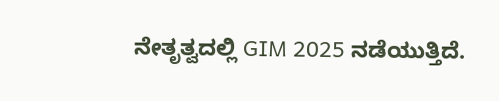ನೇತೃತ್ವದಲ್ಲಿ GIM 2025 ನಡೆಯುತ್ತಿದೆ.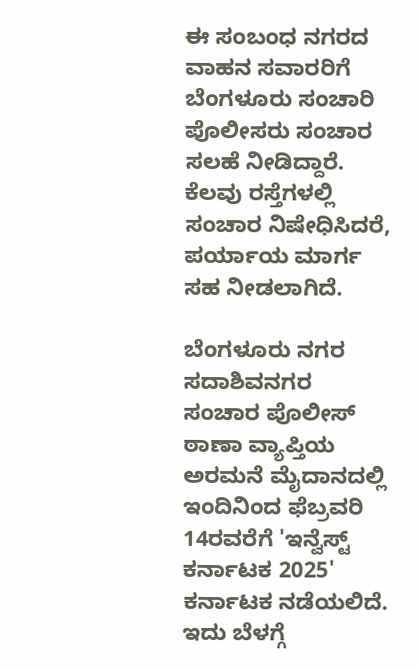ಈ ಸಂಬಂಧ ನಗರದ ವಾಹನ ಸವಾರರಿಗೆ ಬೆಂಗಳೂರು ಸಂಚಾರಿ ಪೊಲೀಸರು ಸಂಚಾರ ಸಲಹೆ ನೀಡಿದ್ದಾರೆ. ಕೆಲವು ರಸ್ತೆಗಳಲ್ಲಿ ಸಂಚಾರ ನಿಷೇಧಿಸಿದರೆ, ಪರ್ಯಾಯ ಮಾರ್ಗ ಸಹ ನೀಡಲಾಗಿದೆ.

ಬೆಂಗಳೂರು ನಗರ ಸದಾಶಿವನಗರ ಸಂಚಾರ ಪೊಲೀಸ್ ಠಾಣಾ ವ್ಯಾಪ್ತಿಯ ಅರಮನೆ ಮೈದಾನದಲ್ಲಿ ಇಂದಿನಿಂದ ಫೆಬ್ರವರಿ 14ರವರೆಗೆ 'ಇನ್ವೆಸ್ಟ್ ಕರ್ನಾಟಕ 2025' ಕರ್ನಾಟಕ ನಡೆಯಲಿದೆ. ಇದು ಬೆಳಗ್ಗೆ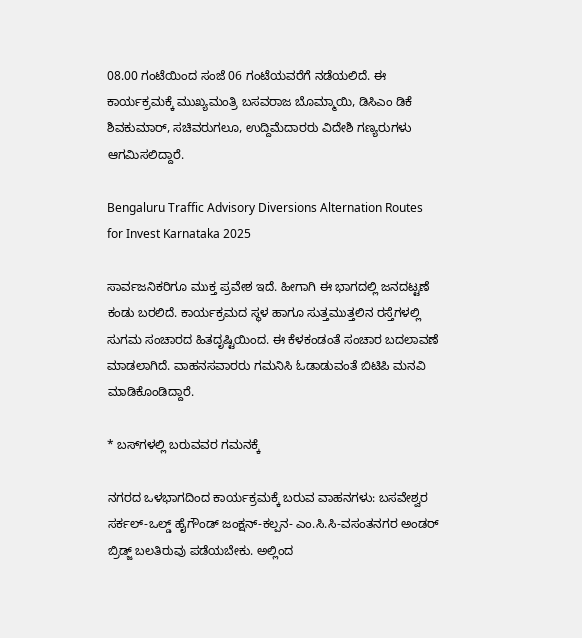08.00 ಗಂಟೆಯಿಂದ ಸಂಜೆ 06 ಗಂಟೆಯವರೆಗೆ ನಡೆಯಲಿದೆ. ಈ ಕಾರ್ಯಕ್ರಮಕ್ಕೆ ಮುಖ್ಯಮಂತ್ರಿ ಬಸವರಾಜ ಬೊಮ್ಮಾಯಿ, ಡಿಸಿಎಂ ಡಿಕೆ ಶಿವಕುಮಾರ್, ಸಚಿವರುಗಲೂ, ಉದ್ದಿಮೆದಾರರು ವಿದೇಶಿ ಗಣ್ಯರುಗಳು ಆಗಮಿಸಲಿದ್ದಾರೆ.

Bengaluru Traffic Advisory Diversions Alternation Routes for Invest Karnataka 2025

ಸಾರ್ವಜನಿಕರಿಗೂ ಮುಕ್ತ ಪ್ರವೇಶ ಇದೆ. ಹೀಗಾಗಿ ಈ ಭಾಗದಲ್ಲಿ ಜನದಟ್ಟಣೆ ಕಂಡು ಬರಲಿದೆ. ಕಾರ್ಯಕ್ರಮದ ಸ್ಥಳ ಹಾಗೂ ಸುತ್ತಮುತ್ತಲಿನ ರಸ್ತೆಗಳಲ್ಲಿ ಸುಗಮ ಸಂಚಾರದ ಹಿತದೃಷ್ಟಿಯಿಂದ. ಈ ಕೆಳಕಂಡಂತೆ ಸಂಚಾರ ಬದಲಾವಣೆ ಮಾಡಲಾಗಿದೆ. ವಾಹನಸವಾರರು ಗಮನಿಸಿ ಓಡಾಡುವಂತೆ ಬಿಟಿಪಿ ಮನವಿ ಮಾಡಿಕೊಂಡಿದ್ದಾರೆ.

* ಬಸ್‌ಗಳಲ್ಲಿ ಬರುವವರ ಗಮನಕ್ಕೆ

ನಗರದ ಒಳಭಾಗದಿಂದ ಕಾರ್ಯಕ್ರಮಕ್ಕೆ ಬರುವ ವಾಹನಗಳು: ಬಸವೇಶ್ವರ ಸರ್ಕಲ್-ಒಲ್ಡ್ ಹೈಗೌಂಡ್ ಜಂಕ್ಷನ್-ಕಲ್ಪನ- ಎಂ.ಸಿ.ಸಿ-ವಸಂತನಗರ ಅಂಡರ್ ಬ್ರಿಡ್ಜ್ ಬಲತಿರುವು ಪಡೆಯಬೇಕು. ಅಲ್ಲಿಂದ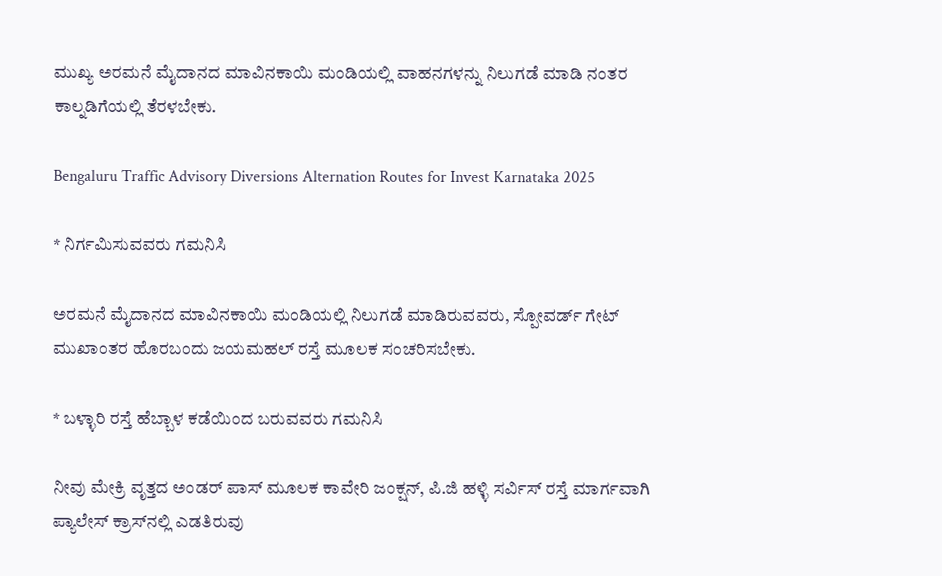ಮುಖ್ಯ ಅರಮನೆ ಮೈದಾನದ ಮಾವಿನಕಾಯಿ ಮಂಡಿಯಲ್ಲಿ ವಾಹನಗಳನ್ನು ನಿಲುಗಡೆ ಮಾಡಿ ನಂತರ ಕಾಲ್ನಡಿಗೆಯಲ್ಲಿ ತೆರಳಬೇಕು.

Bengaluru Traffic Advisory Diversions Alternation Routes for Invest Karnataka 2025

* ನಿರ್ಗಮಿಸುವವರು ಗಮನಿಸಿ

ಅರಮನೆ ಮೈದಾನದ ಮಾವಿನಕಾಯಿ ಮಂಡಿಯಲ್ಲಿ ನಿಲುಗಡೆ ಮಾಡಿರುವವರು, ಸ್ಪೋವರ್ಡ್ ಗೇಟ್ ಮುಖಾಂತರ ಹೊರಬಂದು ಜಯಮಹಲ್ ರಸ್ತೆ ಮೂಲಕ ಸಂಚರಿಸಬೇಕು.

* ಬಳ್ಳಾರಿ ರಸ್ತೆ ಹೆಬ್ಬಾಳ ಕಡೆಯಿಂದ ಬರುವವರು ಗಮನಿಸಿ

ನೀವು ಮೇಕ್ರಿ ವೃತ್ತದ ಅಂಡರ್ ಪಾಸ್ ಮೂಲಕ ಕಾವೇರಿ ಜಂಕ್ಷನ್, ಪಿ.ಜಿ ಹಳ್ಳಿ ಸರ್ವಿಸ್ ರಸ್ತೆ ಮಾರ್ಗವಾಗಿ ಪ್ಯಾಲೇಸ್ ಕ್ರಾಸ್‌ನಲ್ಲಿ ಎಡತಿರುವು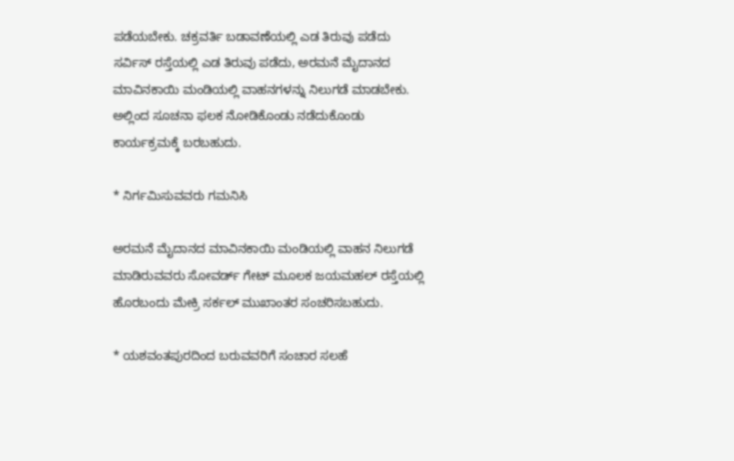ಪಡೆಯಬೇಕು. ಚಕ್ರವರ್ತಿ ಬಡಾವಣೆಯಲ್ಲಿ ಎಡ ತಿರುವು ಪಡೆದು ಸರ್ವಿಸ್ ರಸ್ತೆಯಲ್ಲಿ ಎಡ ತಿರುವು ಪಡೆದು, ಅರಮನೆ ಮೈದಾನದ ಮಾವಿನಕಾಯಿ ಮಂಡಿಯಲ್ಲಿ ವಾಹನಗಳನ್ನು ನಿಲುಗಡೆ ಮಾಡಬೇಕು. ಅಲ್ಲಿಂದ ಸೂಚನಾ ಫಲಕ ನೋಡಿಕೊಂಡು ನಡೆದುಕೊಂಡು ಕಾರ್ಯಕ್ರಮಕ್ಕೆ ಬರಬಹುದು.

* ನಿರ್ಗಮಿಸುವವರು ಗಮನಿಸಿ

ಅರಮನೆ ಮೈದಾನದ ಮಾವಿನಕಾಯಿ ಮಂಡಿಯಲ್ಲಿ ವಾಹನ ನಿಲುಗಡೆ ಮಾಡಿರುವವರು ಸೋವರ್ಡ್ ಗೇಟ್ ಮೂಲಕ ಜಯಮಹಲ್ ರಸ್ತೆಯಲ್ಲಿ ಹೊರಬಂದು ಮೇಕ್ರಿ ಸರ್ಕಲ್ ಮುಖಾಂತರ ಸಂಚರಿಸಬಹುದು.

* ಯಶವಂತಪುರದಿಂದ ಬರುವವರಿಗೆ ಸಂಚಾರ ಸಲಹೆ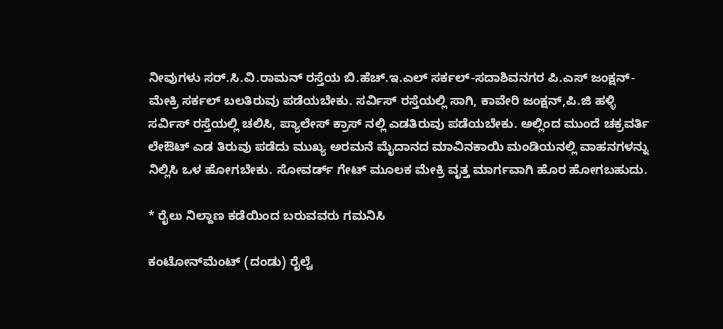ನೀವುಗಳು ಸರ್.ಸಿ.ವಿ.ರಾಮನ್ ರಸ್ತೆಯ ಬಿ.ಹೆಚ್.ಇ.ಎಲ್ ಸರ್ಕಲ್-ಸದಾಶಿವನಗರ ಪಿ.ಎಸ್ ಜಂಕ್ಷನ್-ಮೇಕ್ರಿ ಸರ್ಕಲ್ ಬಲತಿರುವು ಪಡೆಯಬೇಕು. ಸರ್ವಿಸ್ ರಸ್ತೆಯಲ್ಲಿ ಸಾಗಿ, ಕಾವೇರಿ ಜಂಕ್ಷನ್,ಪಿ.ಜಿ ಹಳ್ಳಿ ಸರ್ವಿಸ್ ರಸ್ತೆಯಲ್ಲಿ ಚಲಿಸಿ, ಪ್ಯಾಲೇಸ್ ಕ್ರಾಸ್ ನಲ್ಲಿ ಎಡತಿರುವು ಪಡೆಯಬೇಕು. ಅಲ್ಲಿಂದ ಮುಂದೆ ಚಕ್ರವರ್ತಿ ಲೇಔಟ್ ಎಡ ತಿರುವು ಪಡೆದು ಮುಖ್ಯ ಅರಮನೆ ಮೈದಾನದ ಮಾವಿನಕಾಯಿ ಮಂಡಿಯನಲ್ಲಿ ವಾಹನಗಳನ್ನು ನಿಲ್ಲಿಸಿ ಒಳ ಹೋಗಬೇಕು. ಸೋವರ್ಡ್ ಗೇಟ್ ಮೂಲಕ ಮೇಕ್ರಿ ವೃತ್ತ ಮಾರ್ಗವಾಗಿ ಹೊರ ಹೋಗಬಹುದು.

* ರೈಲು ನಿಲ್ದಾಣ ಕಡೆಯಿಂದ ಬರುವವರು ಗಮನಿಸಿ

ಕಂಟೋನ್‌ಮೆಂಟ್ (ದಂಡು) ರೈಲ್ವೆ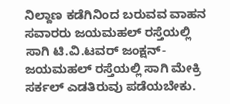ನಿಲ್ದಾಣ ಕಡೆಗಿನಿಂದ ಬರುವವ ವಾಹನ ಸವಾರರು ಜಯಮಹಲ್ ರಸ್ತೆಯಲ್ಲಿ ಸಾಗಿ ಟಿ.ವಿ.ಟವರ್ ಜಂಕ್ಷನ್-ಜಯಮಹಲ್ ರಸ್ತೆಯಲ್ಲಿ ಸಾಗಿ ಮೇಕ್ರಿ ಸರ್ಕಲ್ ಎಡತಿರುವು ಪಡೆಯಬೇಕು.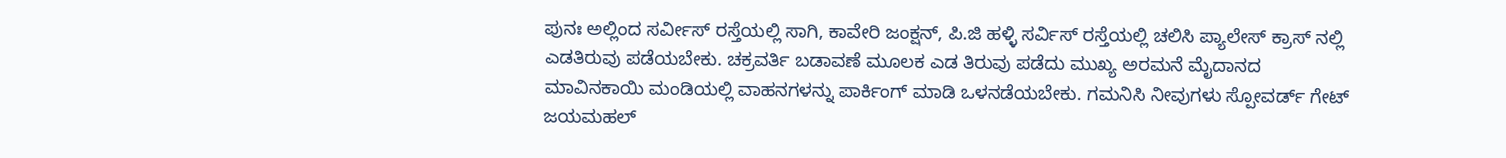ಪುನಃ ಅಲ್ಲಿಂದ ಸರ್ವೀಸ್ ರಸ್ತೆಯಲ್ಲಿ ಸಾಗಿ, ಕಾವೇರಿ ಜಂಕ್ಷನ್, ಪಿ.ಜಿ ಹಳ್ಳಿ ಸರ್ವಿಸ್ ರಸ್ತೆಯಲ್ಲಿ ಚಲಿಸಿ ಪ್ಯಾಲೇಸ್ ಕ್ರಾಸ್ ನಲ್ಲಿ ಎಡತಿರುವು ಪಡೆಯಬೇಕು. ಚಕ್ರವರ್ತಿ ಬಡಾವಣೆ ಮೂಲಕ ಎಡ ತಿರುವು ಪಡೆದು ಮುಖ್ಯ ಅರಮನೆ ಮೈದಾನದ ಮಾವಿನಕಾಯಿ ಮಂಡಿಯಲ್ಲಿ ವಾಹನಗಳನ್ನು ಪಾರ್ಕಿಂಗ್ ಮಾಡಿ ಒಳನಡೆಯಬೇಕು. ಗಮನಿಸಿ ನೀವುಗಳು ಸ್ಪೋವರ್ಡ್ ಗೇಟ್ ಜಯಮಹಲ್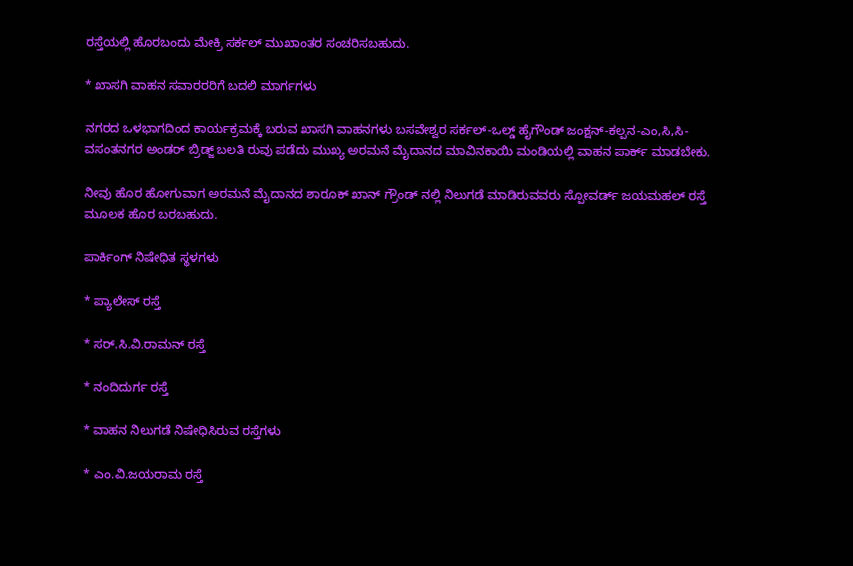ರಸ್ತೆಯಲ್ಲಿ ಹೊರಬಂದು ಮೇಕ್ರಿ ಸರ್ಕಲ್ ಮುಖಾಂತರ ಸಂಚರಿಸಬಹುದು.

* ಖಾಸಗಿ ವಾಹನ ಸವಾರರರಿಗೆ ಬದಲಿ ಮಾರ್ಗಗಳು

ನಗರದ ಒಳಭಾಗದಿಂದ ಕಾರ್ಯಕ್ರಮಕ್ಕೆ ಬರುವ ಖಾಸಗಿ ವಾಹನಗಳು ಬಸವೇಶ್ವರ ಸರ್ಕಲ್-ಒಲ್ಡ್ ಹೈಗೌಂಡ್ ಜಂಕ್ಷನ್-ಕಲ್ಪನ-ಎಂ,ಸಿ,ಸಿ-ವಸಂತನಗರ ಅಂಡರ್ ಬ್ರಿಡ್ಜ್ ಬಲತಿ ರುವು ಪಡೆದು ಮುಖ್ಯ ಅರಮನೆ ಮೈದಾನದ ಮಾವಿನಕಾಯಿ ಮಂಡಿಯಲ್ಲಿ ವಾಹನ ಪಾರ್ಕ್ ಮಾಡಬೇಕು.

ನೀವು ಹೊರ ಹೋಗುವಾಗ ಅರಮನೆ ಮೈದಾನದ ಶಾರೂಕ್ ಖಾನ್ ಗ್ರೌಂಡ್ ನಲ್ಲಿ ನಿಲುಗಡೆ ಮಾಡಿರುವವರು ಸ್ಪೋವರ್ಡ್ ಜಯಮಹಲ್ ರಸ್ತೆ ಮೂಲಕ ಹೊರ ಬರಬಹುದು.

ಪಾರ್ಕಿಂಗ್ ನಿಷೇಧಿತ ಸ್ಥಳಗಳು

* ಪ್ಯಾಲೇಸ್ ರಸ್ತೆ

* ಸರ್.ಸಿ.ವಿ.ರಾಮನ್ ರಸ್ತೆ

* ನಂದಿದುರ್ಗ ರಸ್ತೆ

* ವಾಹನ ನಿಲುಗಡೆ ನಿಷೇಧಿಸಿರುವ ರಸ್ತೆಗಳು

* ಎಂ.ವಿ.ಜಯರಾಮ ರಸ್ತೆ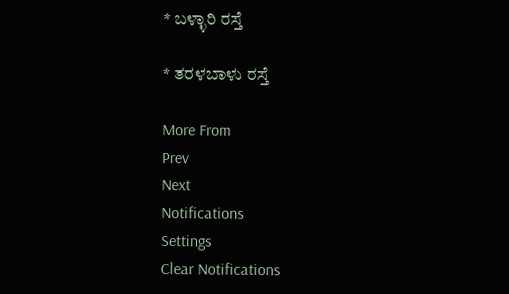* ಬಳ್ಳಾರಿ ರಸ್ತೆ

* ತರಳಬಾಳು ರಸ್ತೆ

More From
Prev
Next
Notifications
Settings
Clear Notifications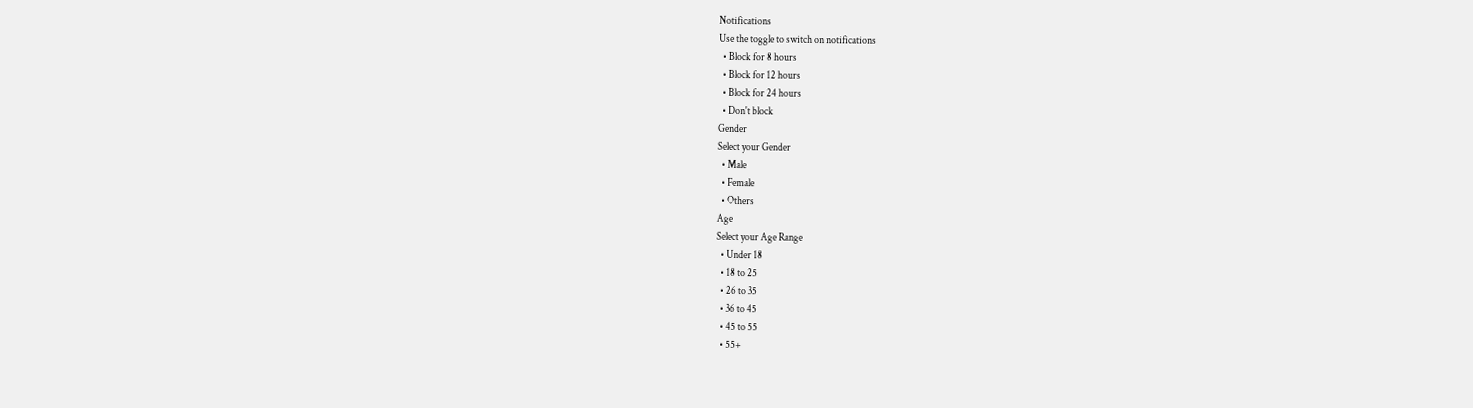Notifications
Use the toggle to switch on notifications
  • Block for 8 hours
  • Block for 12 hours
  • Block for 24 hours
  • Don't block
Gender
Select your Gender
  • Male
  • Female
  • Others
Age
Select your Age Range
  • Under 18
  • 18 to 25
  • 26 to 35
  • 36 to 45
  • 45 to 55
  • 55+